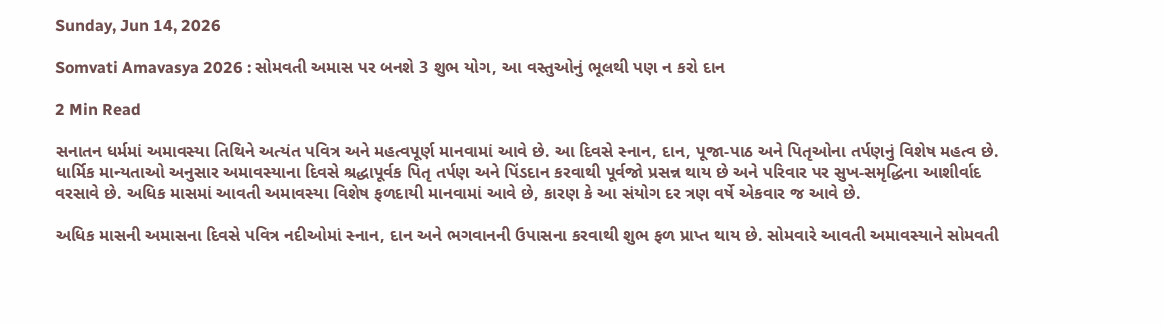Sunday, Jun 14, 2026

Somvati Amavasya 2026 : સોમવતી અમાસ પર બનશે 3 શુભ યોગ, આ વસ્તુઓનું ભૂલથી પણ ન કરો દાન

2 Min Read

સનાતન ધર્મમાં અમાવસ્યા તિથિને અત્યંત પવિત્ર અને મહત્વપૂર્ણ માનવામાં આવે છે. આ દિવસે સ્નાન, દાન, પૂજા-પાઠ અને પિતૃઓના તર્પણનું વિશેષ મહત્વ છે. ધાર્મિક માન્યતાઓ અનુસાર અમાવસ્યાના દિવસે શ્રદ્ધાપૂર્વક પિતૃ તર્પણ અને પિંડદાન કરવાથી પૂર્વજો પ્રસન્ન થાય છે અને પરિવાર પર સુખ-સમૃદ્ધિના આશીર્વાદ વરસાવે છે. અધિક માસમાં આવતી અમાવસ્યા વિશેષ ફળદાયી માનવામાં આવે છે, કારણ કે આ સંયોગ દર ત્રણ વર્ષે એકવાર જ આવે છે.

અધિક માસની અમાસના દિવસે પવિત્ર નદીઓમાં સ્નાન, દાન અને ભગવાનની ઉપાસના કરવાથી શુભ ફળ પ્રાપ્ત થાય છે. સોમવારે આવતી અમાવસ્યાને સોમવતી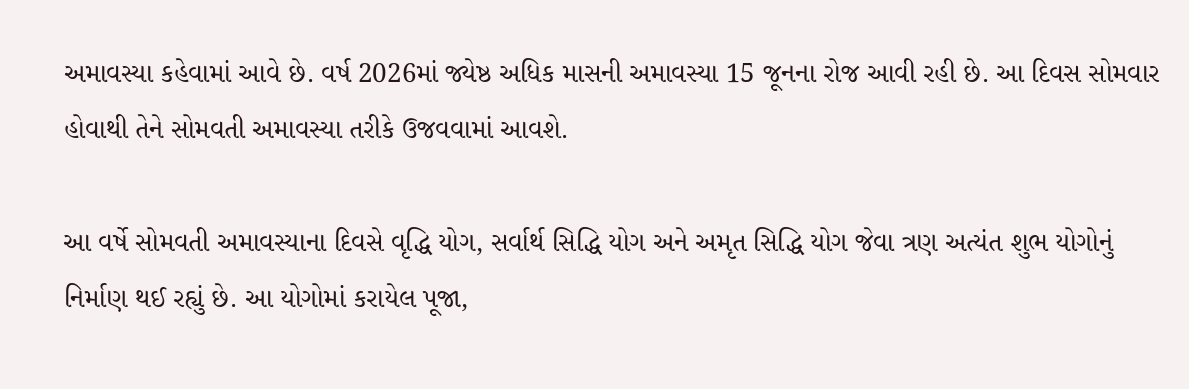અમાવસ્યા કહેવામાં આવે છે. વર્ષ 2026માં જ્યેષ્ઠ અધિક માસની અમાવસ્યા 15 જૂનના રોજ આવી રહી છે. આ દિવસ સોમવાર હોવાથી તેને સોમવતી અમાવસ્યા તરીકે ઉજવવામાં આવશે.

આ વર્ષે સોમવતી અમાવસ્યાના દિવસે વૃદ્ધિ યોગ, સર્વાર્થ સિદ્ધિ યોગ અને અમૃત સિદ્ધિ યોગ જેવા ત્રણ અત્યંત શુભ યોગોનું નિર્માણ થઈ રહ્યું છે. આ યોગોમાં કરાયેલ પૂજા,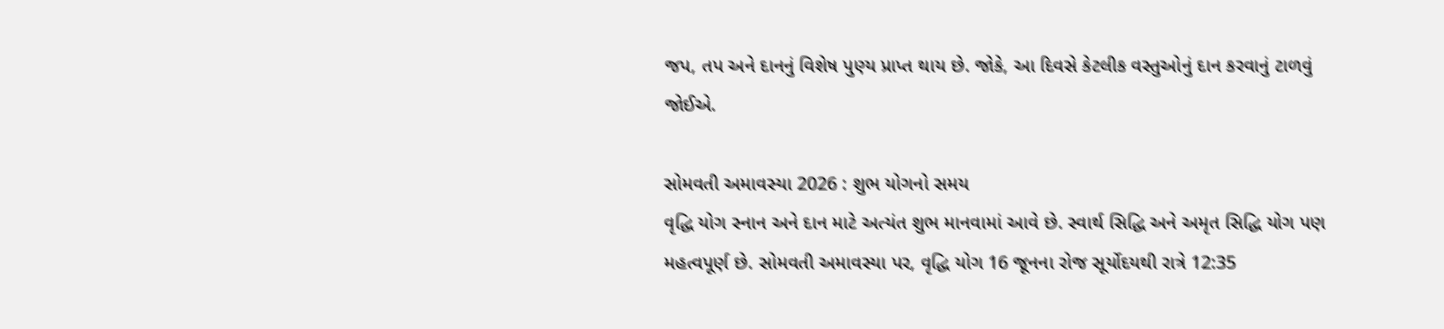જપ, તપ અને દાનનું વિશેષ પુણ્ય પ્રાપ્ત થાય છે. જોકે, આ દિવસે કેટલીક વસ્તુઓનું દાન કરવાનું ટાળવું જોઈએ.

સોમવતી અમાવસ્યા 2026 : શુભ યોગનો સમય
વૃદ્ધિ યોગ સ્નાન અને દાન માટે અત્યંત શુભ માનવામાં આવે છે. સ્વાર્થ સિદ્ધિ અને અમૃત સિદ્ધિ યોગ પણ મહત્વપૂર્ણ છે. સોમવતી અમાવસ્યા પર, વૃદ્ધિ યોગ 16 જૂનના રોજ સૂર્યોદયથી રાત્રે 12:35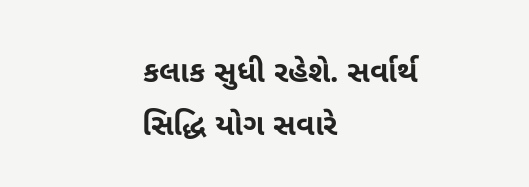કલાક સુધી રહેશે. સર્વાર્થ સિદ્ધિ યોગ સવારે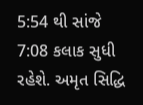5:54 થી સાંજે 7:08 કલાક સુધી રહેશે. અમૃત સિદ્ધિ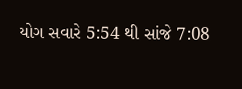યોગ સવારે 5:54 થી સાંજે 7:08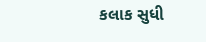કલાક સુધી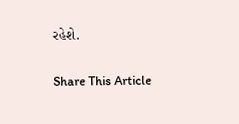રહેશે.

Share This Article